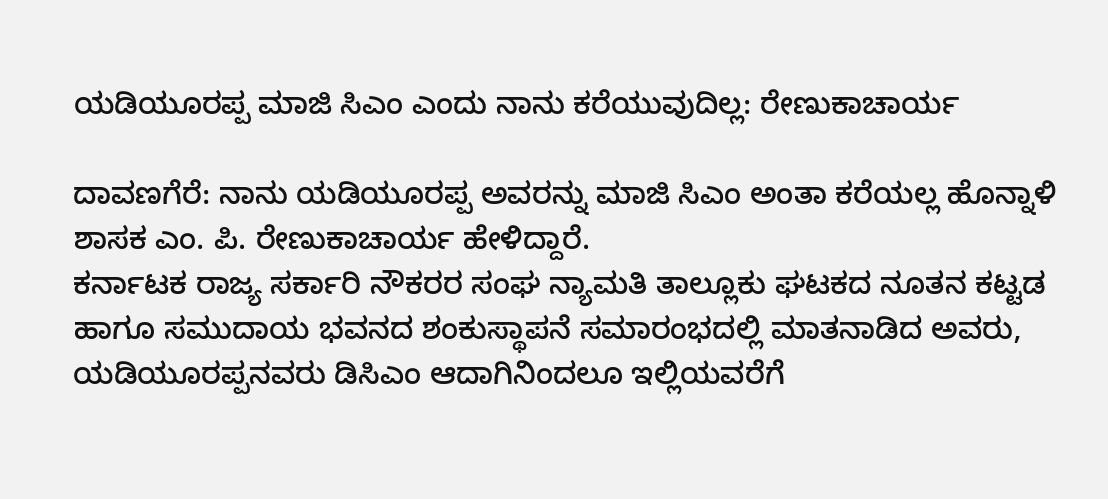ಯಡಿಯೂರಪ್ಪ ಮಾಜಿ ಸಿಎಂ ಎಂದು ನಾನು ಕರೆಯುವುದಿಲ್ಲ: ರೇಣುಕಾಚಾರ್ಯ

ದಾವಣಗೆರೆ: ನಾನು ಯಡಿಯೂರಪ್ಪ ಅವರನ್ನು ಮಾಜಿ ಸಿಎಂ ಅಂತಾ ಕರೆಯಲ್ಲ ಹೊನ್ನಾಳಿ ಶಾಸಕ ಎಂ. ಪಿ. ರೇಣುಕಾಚಾರ್ಯ ಹೇಳಿದ್ದಾರೆ.
ಕರ್ನಾಟಕ ರಾಜ್ಯ ಸರ್ಕಾರಿ ನೌಕರರ ಸಂಘ ನ್ಯಾಮತಿ ತಾಲ್ಲೂಕು ಘಟಕದ ನೂತನ ಕಟ್ಟಡ ಹಾಗೂ ಸಮುದಾಯ ಭವನದ ಶಂಕುಸ್ಥಾಪನೆ ಸಮಾರಂಭದಲ್ಲಿ ಮಾತನಾಡಿದ ಅವರು, ಯಡಿಯೂರಪ್ಪನವರು ಡಿಸಿಎಂ ಆದಾಗಿನಿಂದಲೂ ಇಲ್ಲಿಯವರೆಗೆ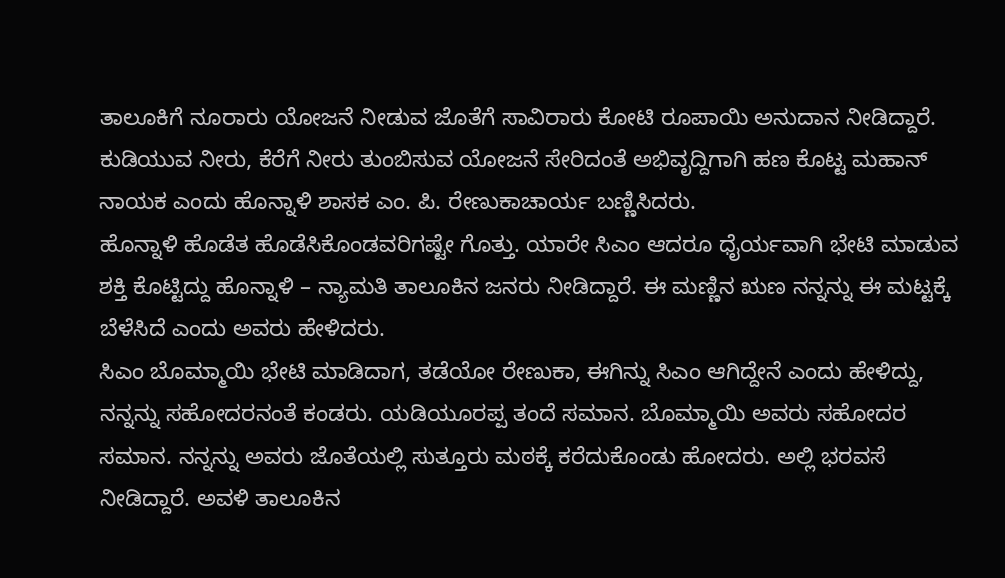ತಾಲೂಕಿಗೆ ನೂರಾರು ಯೋಜನೆ ನೀಡುವ ಜೊತೆಗೆ ಸಾವಿರಾರು ಕೋಟಿ ರೂಪಾಯಿ ಅನುದಾನ ನೀಡಿದ್ದಾರೆ. ಕುಡಿಯುವ ನೀರು, ಕೆರೆಗೆ ನೀರು ತುಂಬಿಸುವ ಯೋಜನೆ ಸೇರಿದಂತೆ ಅಭಿವೃದ್ದಿಗಾಗಿ ಹಣ ಕೊಟ್ಟ ಮಹಾನ್ ನಾಯಕ ಎಂದು ಹೊನ್ನಾಳಿ ಶಾಸಕ ಎಂ. ಪಿ. ರೇಣುಕಾಚಾರ್ಯ ಬಣ್ಣಿಸಿದರು.
ಹೊನ್ನಾಳಿ ಹೊಡೆತ ಹೊಡೆಸಿಕೊಂಡವರಿಗಷ್ಟೇ ಗೊತ್ತು. ಯಾರೇ ಸಿಎಂ ಆದರೂ ಧೈರ್ಯವಾಗಿ ಭೇಟಿ ಮಾಡುವ ಶಕ್ತಿ ಕೊಟ್ಟಿದ್ದು ಹೊನ್ನಾಳಿ – ನ್ಯಾಮತಿ ತಾಲೂಕಿನ ಜನರು ನೀಡಿದ್ದಾರೆ. ಈ ಮಣ್ಣಿನ ಋಣ ನನ್ನನ್ನು ಈ ಮಟ್ಟಕ್ಕೆ ಬೆಳೆಸಿದೆ ಎಂದು ಅವರು ಹೇಳಿದರು.
ಸಿಎಂ ಬೊಮ್ಮಾಯಿ ಭೇಟಿ ಮಾಡಿದಾಗ, ತಡೆಯೋ ರೇಣುಕಾ, ಈಗಿನ್ನು ಸಿಎಂ ಆಗಿದ್ದೇನೆ ಎಂದು ಹೇಳಿದ್ದು, ನನ್ನನ್ನು ಸಹೋದರನಂತೆ ಕಂಡರು. ಯಡಿಯೂರಪ್ಪ ತಂದೆ ಸಮಾನ. ಬೊಮ್ಮಾಯಿ ಅವರು ಸಹೋದರ ಸಮಾನ. ನನ್ನನ್ನು ಅವರು ಜೊತೆಯಲ್ಲಿ ಸುತ್ತೂರು ಮಠಕ್ಕೆ ಕರೆದುಕೊಂಡು ಹೋದರು. ಅಲ್ಲಿ ಭರವಸೆ ನೀಡಿದ್ದಾರೆ. ಅವಳಿ ತಾಲೂಕಿನ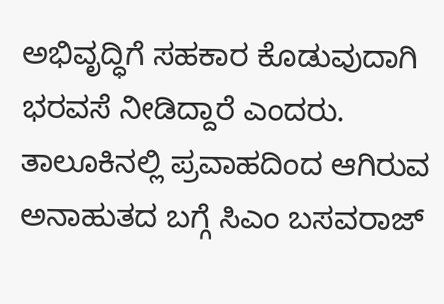ಅಭಿವೃದ್ಧಿಗೆ ಸಹಕಾರ ಕೊಡುವುದಾಗಿ ಭರವಸೆ ನೀಡಿದ್ದಾರೆ ಎಂದರು.
ತಾಲೂಕಿನಲ್ಲಿ ಪ್ರವಾಹದಿಂದ ಆಗಿರುವ ಅನಾಹುತದ ಬಗ್ಗೆ ಸಿಎಂ ಬಸವರಾಜ್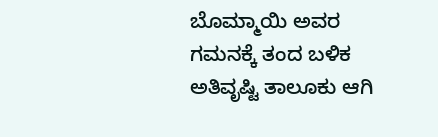ಬೊಮ್ಮಾಯಿ ಅವರ ಗಮನಕ್ಕೆ ತಂದ ಬಳಿಕ ಅತಿವೃಷ್ಟಿ ತಾಲೂಕು ಆಗಿ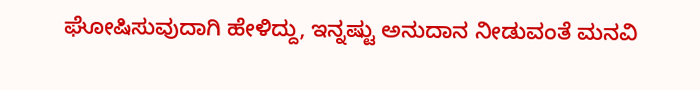ಘೋಷಿಸುವುದಾಗಿ ಹೇಳಿದ್ದು, ಇನ್ನಷ್ಟು ಅನುದಾನ ನೀಡುವಂತೆ ಮನವಿ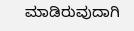ಮಾಡಿರುವುದಾಗಿ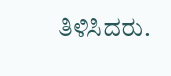ತಿಳಿಸಿದರು.